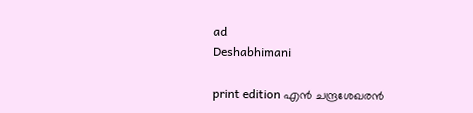ad
Deshabhimani

print edition എൻ ചന്ദ്രശേഖരൻ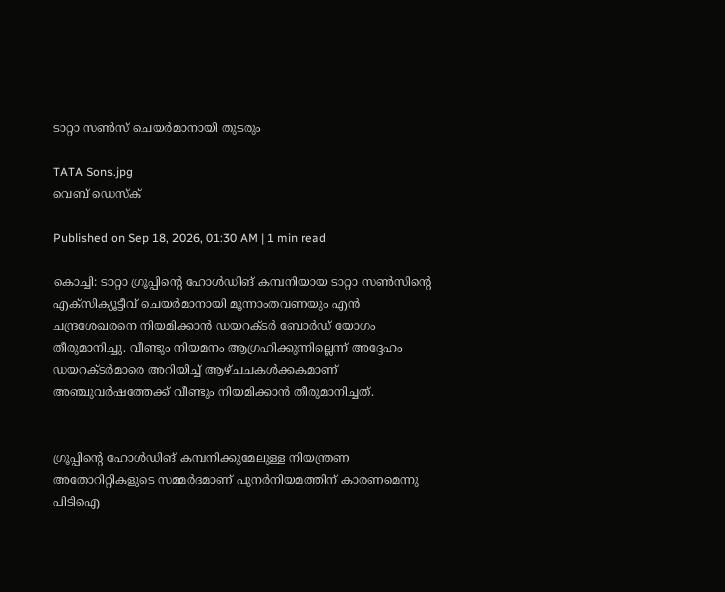ടാറ്റാ സൺസ് ചെയർമാനായി തുടരും

TATA Sons.jpg
വെബ് ഡെസ്ക്

Published on Sep 18, 2026, 01:30 AM | 1 min read

കൊച്ചി: ടാറ്റാ ഗ്രൂപ്പിന്റെ ഹോൾഡിങ് കമ്പനിയായ ടാറ്റാ സൺസിന്റെ എക്‌സിക്യൂട്ടീവ് ചെയർമാനായി മൂന്നാംതവണയും എൻ ചന്ദ്രശേഖരനെ നിയമിക്കാൻ ഡയറക്‌ടർ ബോർഡ് യോഗം തീരുമാനിച്ചു. വീണ്ടും നിയമനം ആഗ്രഹിക്കുന്നില്ലെന്ന് അദ്ദേഹം ഡയറക്‌ടർമാരെ അറിയിച്ച് ആഴ്ചചകൾക്കകമാണ് അഞ്ചുവർഷത്തേക്ക് വീണ്ടും നിയമിക്കാൻ തീരുമാനിച്ചത്‌.


ഗ്രൂപ്പിന്റെ ഹോൾഡിങ് കമ്പനിക്കുമേലുള്ള നിയന്ത്രണ അതോറിറ്റികളുടെ സമ്മർദമാണ് പുനർനിയമത്തിന് കാരണമെന്നു പിടിഐ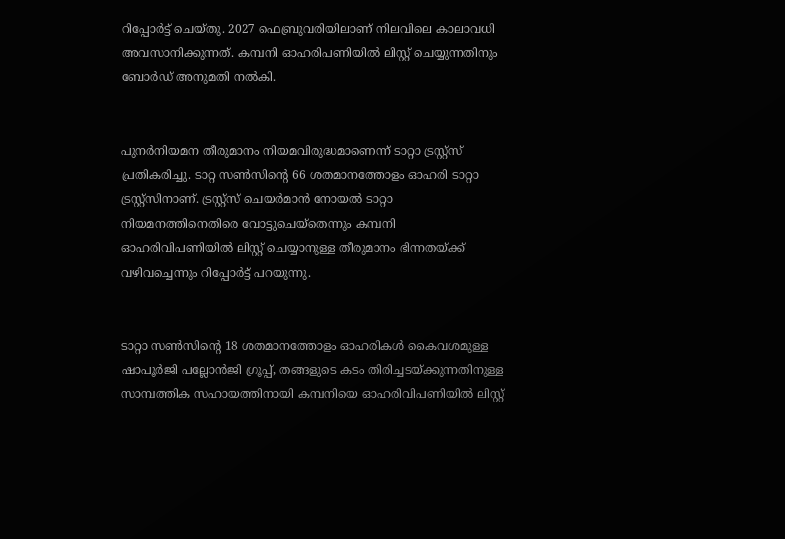റിപ്പോർട്ട് ചെയ്തു. 2027 ഫെബ്രുവരിയിലാണ് നിലവിലെ കാലാവധി അവസാനിക്കുന്നത്. കമ്പനി ഓഹരിപണിയിൽ ലിസ്റ്റ് ചെയ്യുന്നതിനും ബോർഡ് അനുമതി നൽകി.


പുനർനിയമന തീരുമാനം നിയമവിരുദ്ധമാണെന്ന് ടാറ്റാ ട്രസ്റ്റ്സ് പ്രതികരിച്ചു. ടാറ്റ സൺസിന്റെ 66 ശതമാനത്തോളം ഓഹരി ടാറ്റാ ട്രസ്റ്റ്സിനാണ്. ട്രസ്റ്റ്സ് ചെയർമാൻ നോയൽ ടാറ്റാ നിയമനത്തിനെതിരെ വോട്ടുചെയ്തെന്നും കമ്പനി ഓഹരിവിപണിയിൽ ലിസ്റ്റ് ചെയ്യാനുള്ള തീരുമാനം ഭിന്നതയ്ക്ക് വഴിവച്ചെന്നും റിപ്പോർട്ട് പറയുന്നു.


ടാറ്റാ സൺസിന്റെ 18 ശതമാനത്തോളം ഓഹരികൾ കൈവശമുള്ള ഷാപൂർജി പല്ലോൻജി ഗ്രൂപ്പ്, തങ്ങളുടെ കടം തിരിച്ചടയ്ക്കുന്നതിനുള്ള സാമ്പത്തിക സഹായത്തിനായി കമ്പനിയെ ഓഹരിവിപണിയിൽ ലിസ്റ്റ്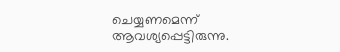ചെയ്യണമെന്ന് ആവശ്യപ്പെട്ടിരുന്നു.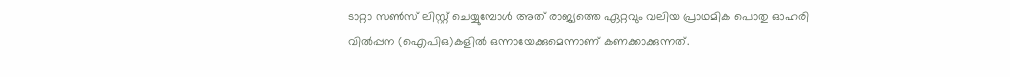ടാറ്റാ സൺസ് ലിസ്റ്റ് ചെയ്യുമ്പോൾ അത് രാജ്യത്തെ ഏറ്റവും വലിയ പ്രാഥമിക പൊതു ഓഹരി വിൽപ്പന (ഐപിഒ)കളിൽ ഒന്നായേക്കുമെന്നാണ് കണക്കാക്കുന്നത്.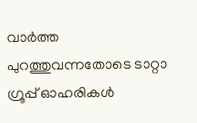വാർത്ത പുറത്തുവന്നതോടെ ടാറ്റാ ഗ്രൂപ്പ് ഓഹരികൾ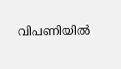വിപണിയിൽ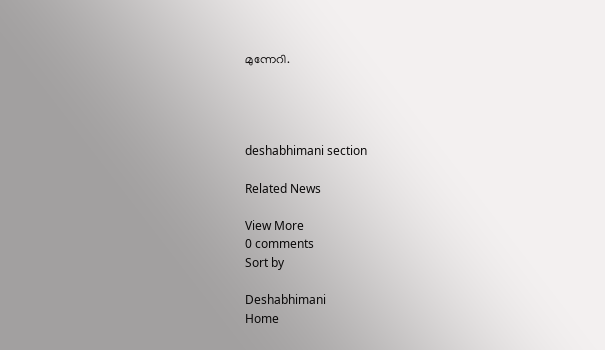മുന്നേറി.




deshabhimani section

Related News

View More
0 comments
Sort by

Deshabhimani
Home